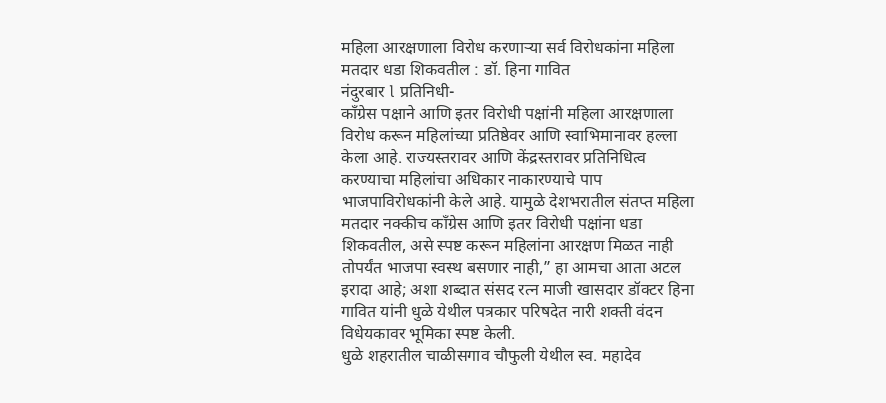महिला आरक्षणाला विरोध करणाऱ्या सर्व विरोधकांना महिला मतदार धडा शिकवतील : डॉ. हिना गावित
नंदुरबार l प्रतिनिधी-
काँग्रेस पक्षाने आणि इतर विरोधी पक्षांनी महिला आरक्षणाला विरोध करून महिलांच्या प्रतिष्ठेवर आणि स्वाभिमानावर हल्ला केला आहे. राज्यस्तरावर आणि केंद्रस्तरावर प्रतिनिधित्व करण्याचा महिलांचा अधिकार नाकारण्याचे पाप भाजपाविरोधकांनी केले आहे. यामुळे देशभरातील संतप्त महिला मतदार नक्कीच काँग्रेस आणि इतर विरोधी पक्षांना धडा शिकवतील, असे स्पष्ट करून महिलांना आरक्षण मिळत नाही तोपर्यंत भाजपा स्वस्थ बसणार नाही,” हा आमचा आता अटल इरादा आहे; अशा शब्दात संसद रत्न माजी खासदार डॉक्टर हिना गावित यांनी धुळे येथील पत्रकार परिषदेत नारी शक्ती वंदन विधेयकावर भूमिका स्पष्ट केली.
धुळे शहरातील चाळीसगाव चौफुली येथील स्व. महादेव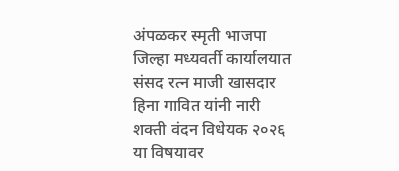अंपळकर स्मृती भाजपा जिल्हा मध्यवर्ती कार्यालयात संसद रत्न माजी खासदार हिना गावित यांनी नारी शक्ती वंदन विधेयक २०२६ या विषयावर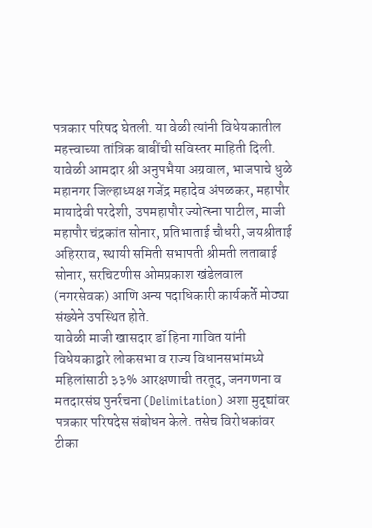पत्रकार परिषद घेतली. या वेळी त्यांनी विधेयकातील महत्त्वाच्या तांत्रिक बाबींची सविस्तर माहिती दिली. यावेळी आमदार श्री अनुपभैया अग्रवाल, भाजपाचे धुळे महानगर जिल्हाध्यक्ष गजेंद्र महादेव अंपळकर, महापौर मायादेवी परदेशी, उपमहापौर ज्योत्स्ना पाटील, माजी महापौर चंद्रकांत सोनार, प्रतिभाताई चौधरी, जयश्रीताई अहिरराव, स्थायी समिती सभापती श्रीमती लताबाई सोनार, सरचिटणीस ओमप्रकाश खंडेलवाल (नगरसेवक) आणि अन्य पदाधिकारी कार्यकर्ते मोठ्या संख्येने उपस्थित होते.
यावेळी माजी खासदार डॉ हिना गावित यांनी विधेयकाद्वारे लोकसभा व राज्य विधानसभांमध्ये महिलांसाठी ३३% आरक्षणाची तरतूद, जनगणना व मतदारसंघ पुनर्रचना (Delimitation) अशा मुद्द्यांवर पत्रकार परिषदेस संबोधन केले. तसेच विरोधकांवर टीका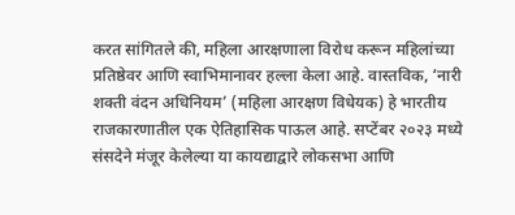करत सांगितले की, महिला आरक्षणाला विरोध करून महिलांच्या प्रतिष्ठेवर आणि स्वाभिमानावर हल्ला केला आहे. वास्तविक, ‘नारी शक्ती वंदन अधिनियम’ (महिला आरक्षण विधेयक) हे भारतीय राजकारणातील एक ऐतिहासिक पाऊल आहे. सप्टेंबर २०२३ मध्ये संसदेने मंजूर केलेल्या या कायद्याद्वारे लोकसभा आणि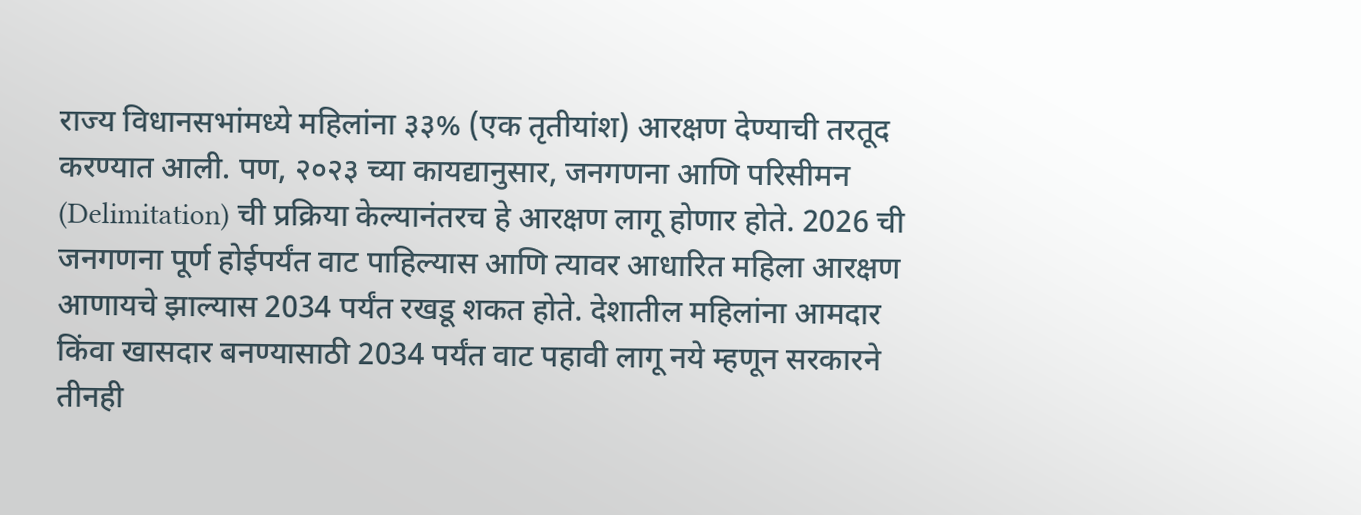राज्य विधानसभांमध्ये महिलांना ३३% (एक तृतीयांश) आरक्षण देण्याची तरतूद करण्यात आली. पण, २०२३ च्या कायद्यानुसार, जनगणना आणि परिसीमन (Delimitation) ची प्रक्रिया केल्यानंतरच हे आरक्षण लागू होणार होते. 2026 ची जनगणना पूर्ण होईपर्यंत वाट पाहिल्यास आणि त्यावर आधारित महिला आरक्षण आणायचे झाल्यास 2034 पर्यंत रखडू शकत होते. देशातील महिलांना आमदार किंवा खासदार बनण्यासाठी 2034 पर्यंत वाट पहावी लागू नये म्हणून सरकारने तीनही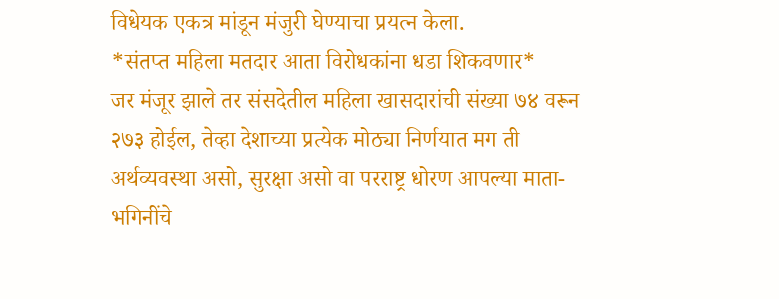विधेयक एकत्र मांडून मंजुरी घेण्याचा प्रयत्न केला.
*संतप्त महिला मतदार आता विरोधकांना धडा शिकवणार*
जर मंजूर झाले तर संसदेतील महिला खासदारांची संख्या ७४ वरून २७३ होईल, तेव्हा देशाच्या प्रत्येक मोठ्या निर्णयात मग ती अर्थव्यवस्था असो, सुरक्षा असो वा परराष्ट्र धोरण आपल्या माता-भगिनींचे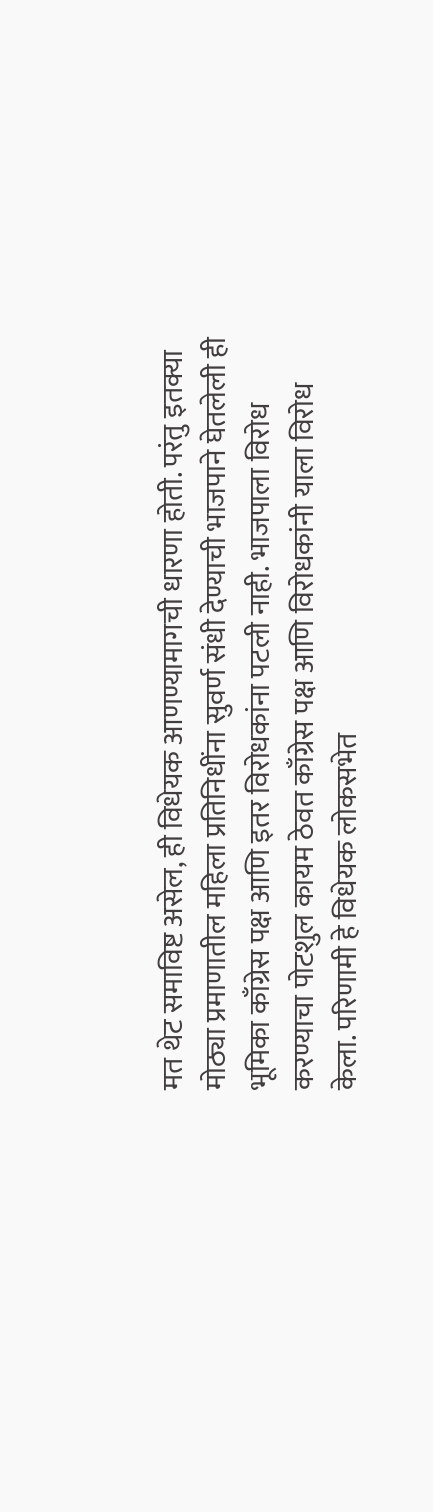मत थेट समाविष्ट असेल, ही विधेयक आणण्यामागची धारणा होती. परंतु इतक्या मोठ्या प्रमाणातील महिला प्रतिनिधींना सुवर्ण संधी देण्याची भाजपाने घेतलेली ही भूमिका काँग्रेस पक्ष आणि इतर विरोधकांना पटली नाही. भाजपाला विरोध करण्याचा पोटशुल कायम ठेवत काँग्रेस पक्ष आणि विरोधकांनी याला विरोध केला. परिणामी हे विधेयक लोकसभेत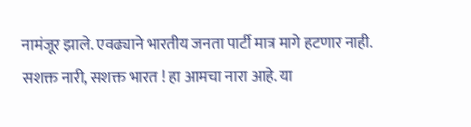नामंजूर झाले. एवढ्याने भारतीय जनता पार्टी मात्र मागे हटणार नाही. सशक्त नारी, सशक्त भारत ! हा आमचा नारा आहे. या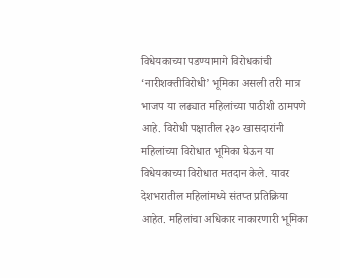विधेयकाच्या पडण्यामागे विरोधकांची ‘नारीशक्तीविरोधी’ भूमिका असली तरी मात्र भाजप या लढ्यात महिलांच्या पाठीशी ठामपणे आहे. विरोधी पक्षातील २३० खासदारांनी महिलांच्या विरोधात भूमिका घेऊन या विधेयकाच्या विरोधात मतदान केले. यावर देशभरातील महिलांमध्ये संतप्त प्रतिक्रिया आहेत. महिलांचा अधिकार नाकारणारी भूमिका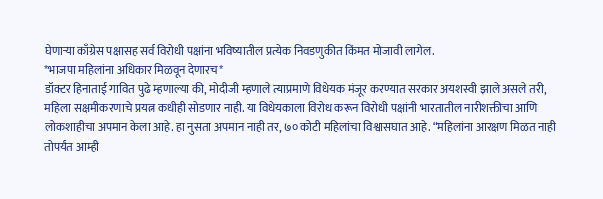घेणाऱ्या काँग्रेस पक्षासह सर्व विरोधी पक्षांना भविष्यातील प्रत्येक निवडणुकीत किंमत मोजावी लागेल.
*भाजपा महिलांना अधिकार मिळवून देणारच*
डॉक्टर हिनाताई गावित पुढे म्हणाल्या की, मोदीजी म्हणाले त्याप्रमाणे विधेयक मंजूर करण्यात सरकार अयशस्वी झाले असले तरी, महिला सक्षमीकरणाचे प्रयत्न कधीही सोडणार नाही. या विधेयकाला विरोध करून विरोधी पक्षांनी भारतातील नारीशक्तीचा आणि लोकशाहीचा अपमान केला आहे. हा नुसता अपमान नाही तर, ७० कोटी महिलांचा विश्वासघात आहे. “महिलांना आरक्षण मिळत नाही तोपर्यंत आम्ही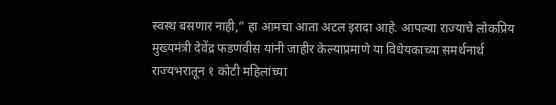स्वस्थ बसणार नाही,” हा आमचा आता अटल इरादा आहे. आपल्या राज्याचे लोकप्रिय मुख्यमंत्री देवेंद्र फडणवीस यांनी जाहीर केल्याप्रमाणे या विधेयकाच्या समर्थनार्थ राज्यभरातून १ कोटी महिलांच्या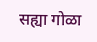सह्या गोळा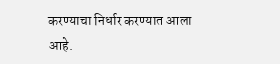करण्याचा निर्धार करण्यात आला आहे.